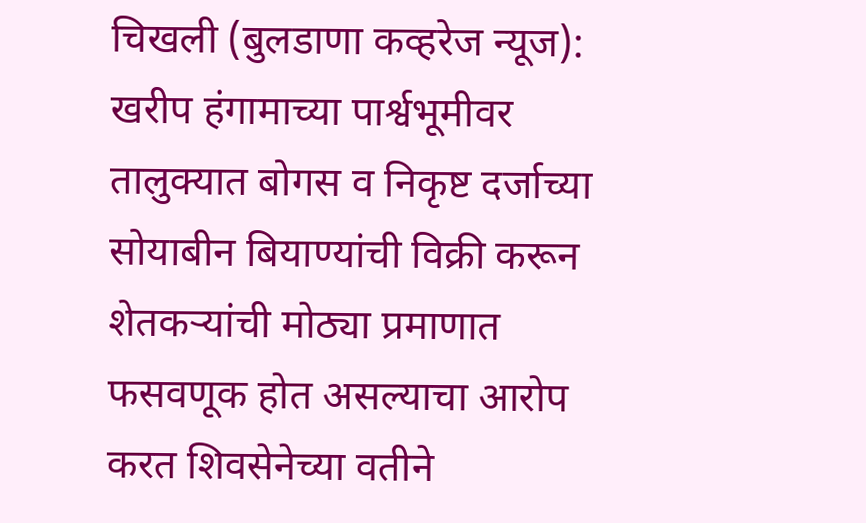चिखली (बुलडाणा कव्हरेज न्यूज): खरीप हंगामाच्या पार्श्वभूमीवर तालुक्यात बोगस व निकृष्ट दर्जाच्या सोयाबीन बियाण्यांची विक्री करून शेतकऱ्यांची मोठ्या प्रमाणात फसवणूक होत असल्याचा आरोप करत शिवसेनेच्या वतीने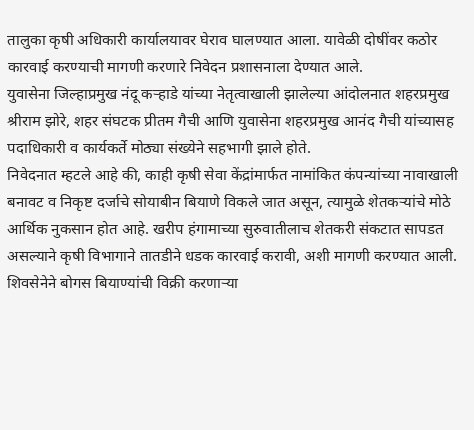तालुका कृषी अधिकारी कार्यालयावर घेराव घालण्यात आला. यावेळी दोषींवर कठोर कारवाई करण्याची मागणी करणारे निवेदन प्रशासनाला देण्यात आले.
युवासेना जिल्हाप्रमुख नंदू कऱ्हाडे यांच्या नेतृत्वाखाली झालेल्या आंदोलनात शहरप्रमुख श्रीराम झोरे, शहर संघटक प्रीतम गैची आणि युवासेना शहरप्रमुख आनंद गैची यांच्यासह पदाधिकारी व कार्यकर्ते मोठ्या संख्येने सहभागी झाले होते.
निवेदनात म्हटले आहे की, काही कृषी सेवा केंद्रांमार्फत नामांकित कंपन्यांच्या नावाखाली बनावट व निकृष्ट दर्जाचे सोयाबीन बियाणे विकले जात असून, त्यामुळे शेतकऱ्यांचे मोठे आर्थिक नुकसान होत आहे. खरीप हंगामाच्या सुरुवातीलाच शेतकरी संकटात सापडत असल्याने कृषी विभागाने तातडीने धडक कारवाई करावी, अशी मागणी करण्यात आली.
शिवसेनेने बोगस बियाण्यांची विक्री करणाऱ्या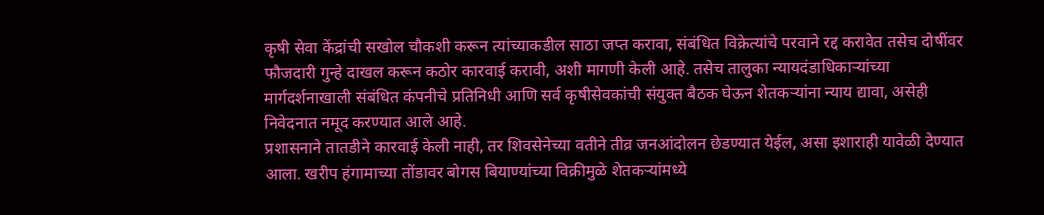कृषी सेवा केंद्रांची सखोल चौकशी करून त्यांच्याकडील साठा जप्त करावा, संबंधित विक्रेत्यांचे परवाने रद्द करावेत तसेच दोषींवर फौजदारी गुन्हे दाखल करून कठोर कारवाई करावी, अशी मागणी केली आहे. तसेच तालुका न्यायदंडाधिकाऱ्यांच्या मार्गदर्शनाखाली संबंधित कंपनीचे प्रतिनिधी आणि सर्व कृषीसेवकांची संयुक्त बैठक घेऊन शेतकऱ्यांना न्याय द्यावा, असेही निवेदनात नमूद करण्यात आले आहे.
प्रशासनाने तातडीने कारवाई केली नाही, तर शिवसेनेच्या वतीने तीव्र जनआंदोलन छेडण्यात येईल, असा इशाराही यावेळी देण्यात आला. खरीप हंगामाच्या तोंडावर बोगस बियाण्यांच्या विक्रीमुळे शेतकऱ्यांमध्ये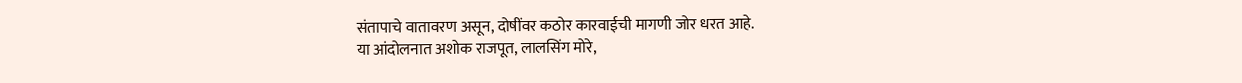संतापाचे वातावरण असून, दोषींवर कठोर कारवाईची मागणी जोर धरत आहे.
या आंदोलनात अशोक राजपूत, लालसिंग मोरे,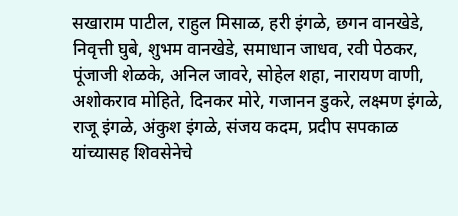सखाराम पाटील, राहुल मिसाळ, हरी इंगळे, छगन वानखेडे, निवृत्ती घुबे, शुभम वानखेडे, समाधान जाधव, रवी पेठकर, पूंजाजी शेळके, अनिल जावरे, सोहेल शहा, नारायण वाणी, अशोकराव मोहिते, दिनकर मोरे, गजानन डुकरे, लक्ष्मण इंगळे, राजू इंगळे, अंकुश इंगळे, संजय कदम, प्रदीप सपकाळ यांच्यासह शिवसेनेचे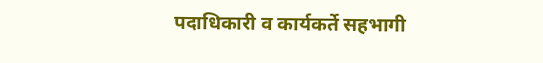पदाधिकारी व कार्यकर्ते सहभागी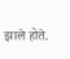झाले होते.